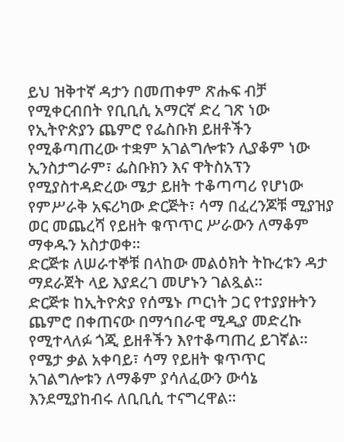ይህ ዝቅተኛ ዳታን በመጠቀም ጽሑፍ ብቻ የሚቀርብበት የቢቢሲ አማርኛ ድረ ገጽ ነው
የኢትዮጵያን ጨምሮ የፌስቡክ ይዘቶችን የሚቆጣጠረው ተቋም አገልግሎቱን ሊያቆም ነው
ኢንስታግራም፣ ፌስቡክን እና ዋትስአፕን የሚያስተዳድረው ሜታ ይዘት ተቆጣጣሪ የሆነው የምሥራቅ አፍሪካው ድርጅት፣ ሳማ በፈረንጆቹ ሚያዝያ ወር መጨረሻ የይዘት ቁጥጥር ሥራውን ለማቆም ማቀዱን አስታወቀ።
ድርጅቱ ለሠራተኞቹ በላከው መልዕክት ትኩረቱን ዳታ ማደራጀት ላይ እያደረገ መሆኑን ገልጿል።
ድርጅቱ ከኢትዮጵያ የሰሜኑ ጦርነት ጋር የተያያዙትን ጨምሮ በቀጠናው በማኅበራዊ ሚዲያ መድረኩ የሚተላለፉ ጎጂ ይዘቶችን እየተቆጣጠረ ይገኛል።
የሜታ ቃል አቀባይ፣ ሳማ የይዘት ቁጥጥር አገልግሎቱን ለማቆም ያሳለፈውን ውሳኔ እንደሚያከብሩ ለቢቢሲ ተናግረዋል።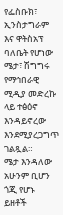የፌስቡክ፣ ኢንስታግራም እና ዋትስአፕ ባለቤት የሆነው ሜታ፣ ሽግግሩ የማኅበራዊ ሚዲያ መድረኩ ላይ ተፅዕኖ እንዳይኖረው እንደሚያረጋግጥ ገልጿል።
ሜታ እንዳለው አሁንም ቢሆን ጎጂ የሆኑ ይዘቶች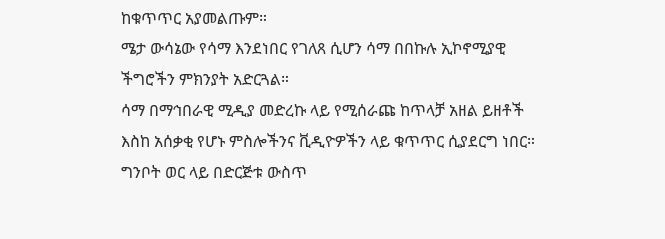ከቁጥጥር አያመልጡም።
ሜታ ውሳኔው የሳማ እንደነበር የገለጸ ሲሆን ሳማ በበኩሉ ኢኮኖሚያዊ ችግሮችን ምክንያት አድርጓል።
ሳማ በማኅበራዊ ሚዲያ መድረኩ ላይ የሚሰራጩ ከጥላቻ አዘል ይዘቶች እስከ አሰቃቂ የሆኑ ምስሎችንና ቪዲዮዎችን ላይ ቁጥጥር ሲያደርግ ነበር።
ግንቦት ወር ላይ በድርጅቱ ውስጥ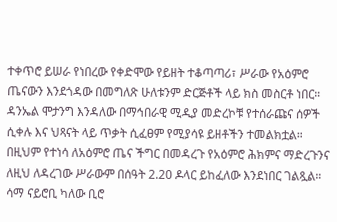ተቀጥሮ ይሠራ የነበረው የቀድሞው የይዘት ተቆጣጣሪ፣ ሥራው የአዕምሮ ጤናውን እንደጎዳው በመግለጽ ሁለቱንም ድርጅቶች ላይ ክስ መስርቶ ነበር።
ዳንኤል ሞታንግ እንዳለው በማኅበራዊ ሚዲያ መድረኮቹ የተሰራጩና ሰዎች ሲቀሉ እና ህጻናት ላይ ጥቃት ሲፈፀም የሚያሳዩ ይዘቶችን ተመልክቷል። በዚህም የተነሳ ለአዕምሮ ጤና ችግር በመዳረጉ የአዕምሮ ሕክምና ማድረጉንና ለዚህ ለዳረገው ሥራውም በሰዓት 2.20 ዶላር ይከፈለው እንደነበር ገልጿል።
ሳማ ናይሮቢ ካለው ቢሮ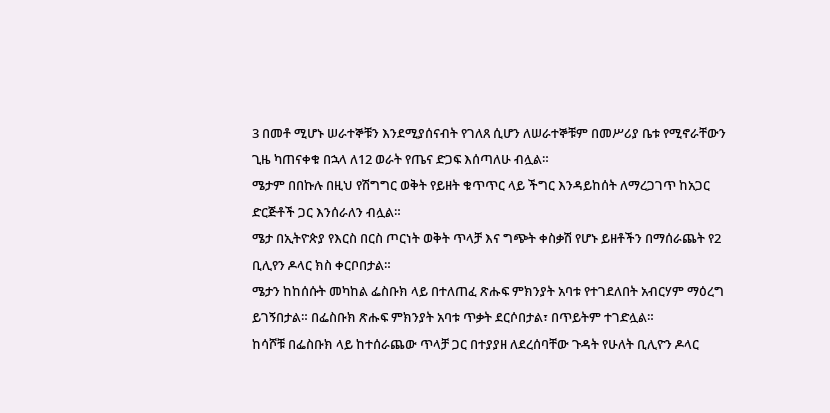3 በመቶ ሚሆኑ ሠራተኞቹን እንደሚያሰናብት የገለጸ ሲሆን ለሠራተኞቹም በመሥሪያ ቤቱ የሚኖራቸውን ጊዜ ካጠናቀቁ በኋላ ለ12 ወራት የጤና ድጋፍ እሰጣለሁ ብሏል።
ሜታም በበኩሉ በዚህ የሽግግር ወቅት የይዘት ቁጥጥር ላይ ችግር እንዳይከሰት ለማረጋገጥ ከአጋር ድርጅቶች ጋር እንሰራለን ብሏል።
ሜታ በኢትዮጵያ የእርስ በርስ ጦርነት ወቅት ጥላቻ እና ግጭት ቀስቃሽ የሆኑ ይዘቶችን በማሰራጨት የ2 ቢሊየን ዶላር ክስ ቀርቦበታል።
ሜታን ከከሰሱት መካከል ፌስቡክ ላይ በተለጠፈ ጽሑፍ ምክንያት አባቱ የተገደለበት አብርሃም ማዕረግ ይገኝበታል። በፌስቡክ ጽሑፍ ምክንያት አባቱ ጥቃት ደርሶበታል፣ በጥይትም ተገድሏል።
ከሳሾቹ በፌስቡክ ላይ ከተሰራጨው ጥላቻ ጋር በተያያዘ ለደረሰባቸው ጉዳት የሁለት ቢሊዮን ዶላር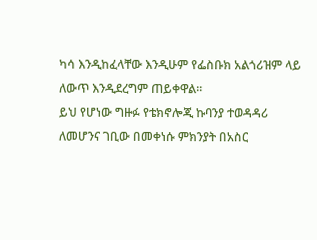ካሳ እንዲከፈላቸው እንዲሁም የፌስቡክ አልጎሪዝም ላይ ለውጥ እንዲደረግም ጠይቀዋል።
ይህ የሆነው ግዙፉ የቴክኖሎጂ ኩባንያ ተወዳዳሪ ለመሆንና ገቢው በመቀነሱ ምክንያት በአስር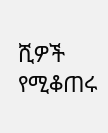ሺዎች የሚቆጠሩ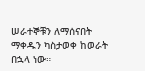ሠራተኞቹን ለማሰናበት ማቀዱን ካስታወቀ ከወራት በኋላ ነው።